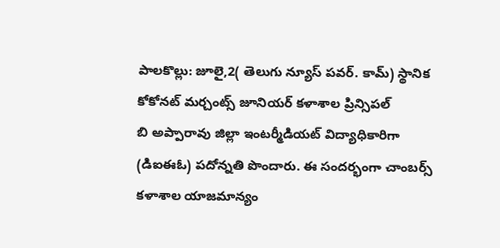పాలకొల్లు: జూలై,2( తెలుగు న్యూస్ పవర్. కామ్) స్థానిక కోకోనట్ మర్చంట్స్ జూనియర్ కళాశాల ప్రిన్సిపల్
బి అప్పారావు జిల్లా ఇంటర్మీడియట్ విద్యాధికారిగా (డిఐఈఓ) పదోన్నతి పొందారు. ఈ సందర్భంగా చాంబర్స్ కళాశాల యాజమాన్యం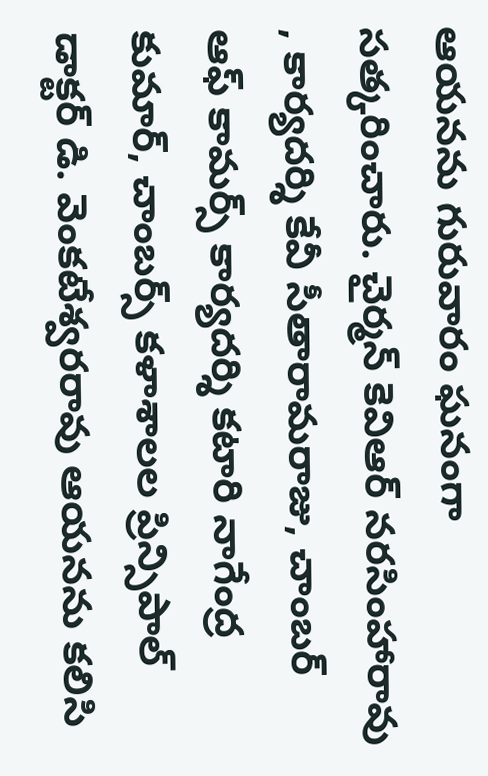ఆయనను గురువారం ఘనంగా సత్కరించారు. చైర్మన్ కెవిఆర్ నరసింహారావు , కార్యదర్శి కేవీ సీతారామరాజు, చాంబర్ ఆఫ్ కామర్స్ కార్యదర్శి కటారి నాగేంద్ర కుమార్, చాంబర్స్ కళాశాలల ప్రిన్సిపాల్ డాక్టర్ డి. వెంకటేశ్వరరావు ఆయనను కలిసి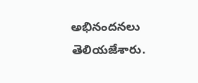అభినందనలు తెలియజేశారు.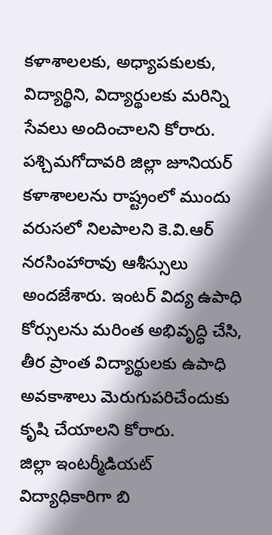కళాశాలలకు, అధ్యాపకులకు, విద్యార్థిని, విద్యార్థులకు మరిన్ని సేవలు అందించాలని కోరారు. పశ్చిమగోదావరి జిల్లా జూనియర్ కళాశాలలను రాష్ట్రంలో ముందు వరుసలో నిలపాలని కె.వి.ఆర్ నరసింహారావు ఆశీస్సులు అందజేశారు. ఇంటర్ విద్య ఉపాధి కోర్సులను మరింత అభివృద్ధి చేసి, తీర ప్రాంత విద్యార్థులకు ఉపాధి అవకాశాలు మెరుగుపరిచేందుకు కృషి చేయాలని కోరారు.
జిల్లా ఇంటర్మీడియట్ విద్యాధికారిగా బి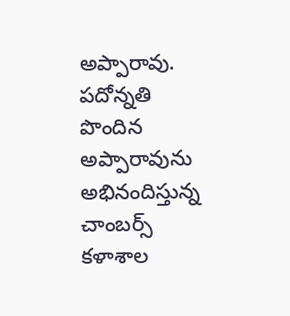అప్పారావు.
పదోన్నతి పొందిన అప్పారావును అభినందిస్తున్న చాంబర్స్ కళాశాల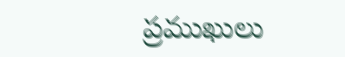ప్రముఖులు